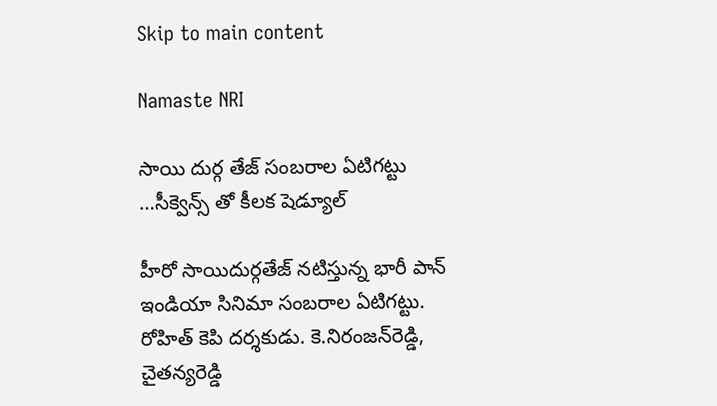Skip to main content

Namaste NRI

సాయి దుర్గ తేజ్ సంబరాల ఏటిగట్టు …సీక్వెన్స్ తో కీలక షెడ్యూల్

హీరో సాయిదుర్గతేజ్‌ నటిస్తున్న భారీ పాన్‌ ఇండియా సినిమా సంబరాల ఏటిగట్టు. రోహిత్‌ కెపి దర్శకుడు. కె.నిరంజన్‌రెడ్డి, చైతన్యరెడ్డి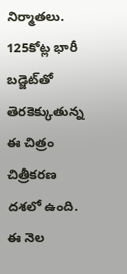నిర్మాతలు. 125కోట్ల భారీ బడ్జెట్‌తో తెరకెక్కుతున్న ఈ చిత్రం చిత్రీకరణ దశలో ఉంది. ఈ నెల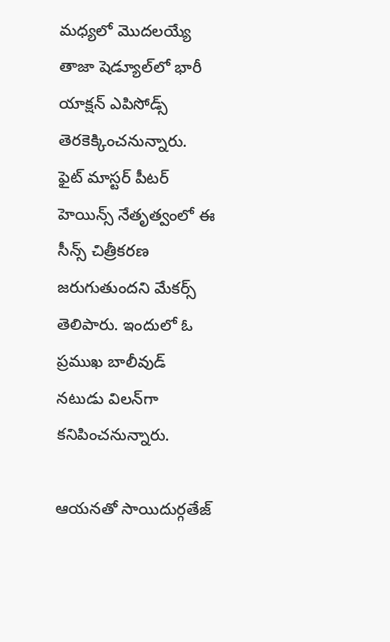మధ్యలో మొదలయ్యే తాజా షెడ్యూల్‌లో భారీ యాక్షన్‌ ఎపిసోడ్స్‌ తెరకెక్కించనున్నారు. ఫైట్‌ మాస్టర్‌ పీటర్‌ హెయిన్స్‌ నేతృత్వంలో ఈ సీన్స్‌ చిత్రీకరణ జరుగుతుందని మేకర్స్‌ తెలిపారు. ఇందులో ఓ ప్రముఖ బాలీవుడ్‌ నటుడు విలన్‌గా కనిపించనున్నారు.

ఆయనతో సాయిదుర్గతేజ్‌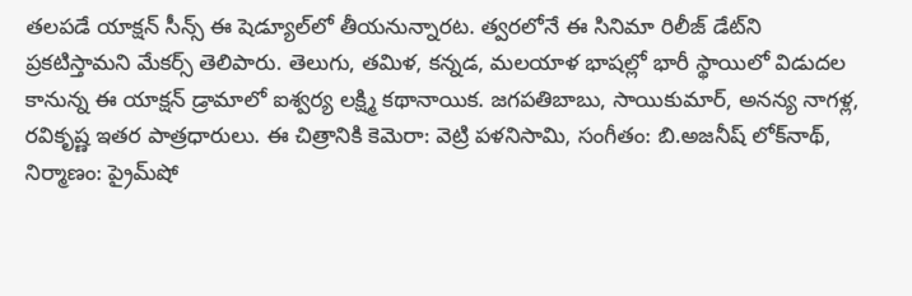తలపడే యాక్షన్‌ సీన్స్‌ ఈ షెడ్యూల్‌లో తీయనున్నారట. త్వరలోనే ఈ సినిమా రిలీజ్‌ డేట్‌ని ప్రకటిస్తామని మేకర్స్‌ తెలిపారు. తెలుగు, తమిళ, కన్నడ, మలయాళ భాషల్లో భారీ స్థాయిలో విడుదల కానున్న ఈ యాక్షన్‌ డ్రామాలో ఐశ్వర్య లక్ష్మి కథానాయిక. జగపతిబాబు, సాయికుమార్‌, అనన్య నాగళ్ల, రవికృష్ణ ఇతర పాత్రధారులు. ఈ చిత్రానికి కెమెరా: వెట్రి పళనిసామి, సంగీతం: బి.అజనీష్‌ లోక్‌నాథ్‌, నిర్మాణం: ప్రైమ్‌షో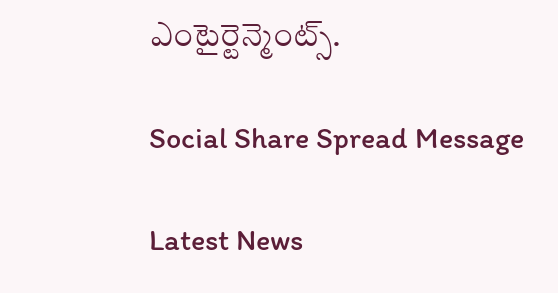ఎంటైర్టెన్మెంట్స్‌.

Social Share Spread Message

Latest News